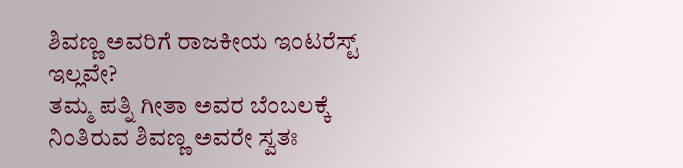ಶಿವಣ್ಣ ಅವರಿಗೆ ರಾಜಕೀಯ ಇಂಟರೆಸ್ಟ್ ಇಲ್ಲವೇ?
ತಮ್ಮ ಪತ್ನಿ ಗೀತಾ ಅವರ ಬೆಂಬಲಕ್ಕೆ ನಿಂತಿರುವ ಶಿವಣ್ಣ ಅವರೇ ಸ್ವತಃ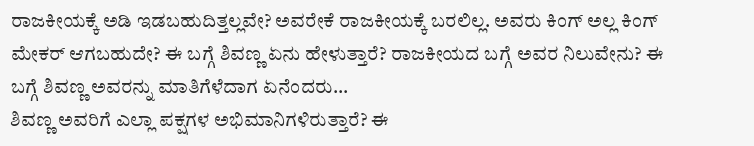ರಾಜಕೀಯಕ್ಕೆ ಅಡಿ ಇಡಬಹುದಿತ್ತಲ್ಲವೇ? ಅವರೇಕೆ ರಾಜಕೀಯಕ್ಕೆ ಬರಲಿಲ್ಲ. ಅವರು ಕಿಂಗ್ ಅಲ್ಲ ಕಿಂಗ್ ಮೇಕರ್ ಆಗಬಹುದೇ? ಈ ಬಗ್ಗೆ ಶಿವಣ್ಣ ಏನು ಹೇಳುತ್ತಾರೆ? ರಾಜಕೀಯದ ಬಗ್ಗೆ ಅವರ ನಿಲುವೇನು? ಈ ಬಗ್ಗೆ ಶಿವಣ್ಣ ಅವರನ್ನು ಮಾತಿಗೆಳೆದಾಗ ಏನೆಂದರು...
ಶಿವಣ್ಣ ಅವರಿಗೆ ಎಲ್ಲಾ ಪಕ್ಷಗಳ ಅಭಿಮಾನಿಗಳಿರುತ್ತಾರೆ? ಈ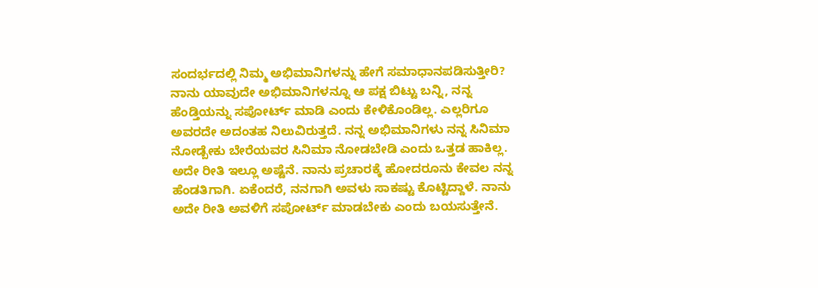ಸಂದರ್ಭದಲ್ಲಿ ನಿಮ್ಮ ಅಭಿಮಾನಿಗಳನ್ನು ಹೇಗೆ ಸಮಾಧಾನಪಡಿಸುತ್ತೀರಿ?
ನಾನು ಯಾವುದೇ ಅಭಿಮಾನಿಗಳನ್ನೂ ಆ ಪಕ್ಷ ಬಿಟ್ಟು ಬನ್ನಿ, ನನ್ನ ಹೆಂಡ್ತಿಯನ್ನು ಸಪೋರ್ಟ್ ಮಾಡಿ ಎಂದು ಕೇಳಿಕೊಂಡಿಲ್ಲ. ಎಲ್ಲರಿಗೂ ಅವರದೇ ಅದಂತಹ ನಿಲುವಿರುತ್ತದೆ. ನನ್ನ ಅಭಿಮಾನಿಗಳು ನನ್ನ ಸಿನಿಮಾ ನೋಡ್ಬೇಕು ಬೇರೆಯವರ ಸಿನಿಮಾ ನೋಡಬೇಡಿ ಎಂದು ಒತ್ತಡ ಹಾಕಿಲ್ಲ. ಅದೇ ರೀತಿ ಇಲ್ಲೂ ಅಷ್ಟೆನೆ. ನಾನು ಪ್ರಚಾರಕ್ಕೆ ಹೋದರೂನು ಕೇವಲ ನನ್ನ ಹೆಂಡತಿಗಾಗಿ. ಏಕೆಂದರೆ, ನನಗಾಗಿ ಅವಳು ಸಾಕಷ್ಟು ಕೊಟ್ಟಿದ್ದಾಳೆ. ನಾನು ಅದೇ ರೀತಿ ಅವಳಿಗೆ ಸಪೋರ್ಟ್ ಮಾಡಬೇಕು ಎಂದು ಬಯಸುತ್ತೇನೆ.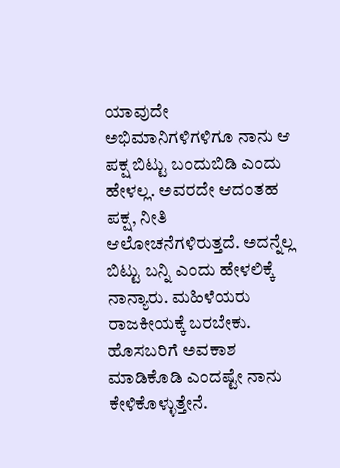ಯಾವುದೇ ಅಭಿಮಾನಿಗಳಿಗಳಿಗೂ ನಾನು ಆ ಪಕ್ಷ ಬಿಟ್ಟು ಬಂದುಬಿಡಿ ಎಂದು ಹೇಳಲ್ಲ. ಅವರದೇ ಆದಂತಹ ಪಕ್ಷ, ನೀತಿ ಆಲೋಚನೆಗಳಿರುತ್ತದೆ. ಅದನ್ನೆಲ್ಲ ಬಿಟ್ಟು ಬನ್ನಿ ಎಂದು ಹೇಳಲಿಕ್ಕೆ ನಾನ್ಯಾರು. ಮಹಿಳೆಯರು ರಾಜಕೀಯಕ್ಕೆ ಬರಬೇಕು. ಹೊಸಬರಿಗೆ ಅವಕಾಶ ಮಾಡಿಕೊಡಿ ಎಂದಷ್ಟೇ ನಾನು ಕೇಳಿಕೊಳ್ಳುತ್ತೇನೆ.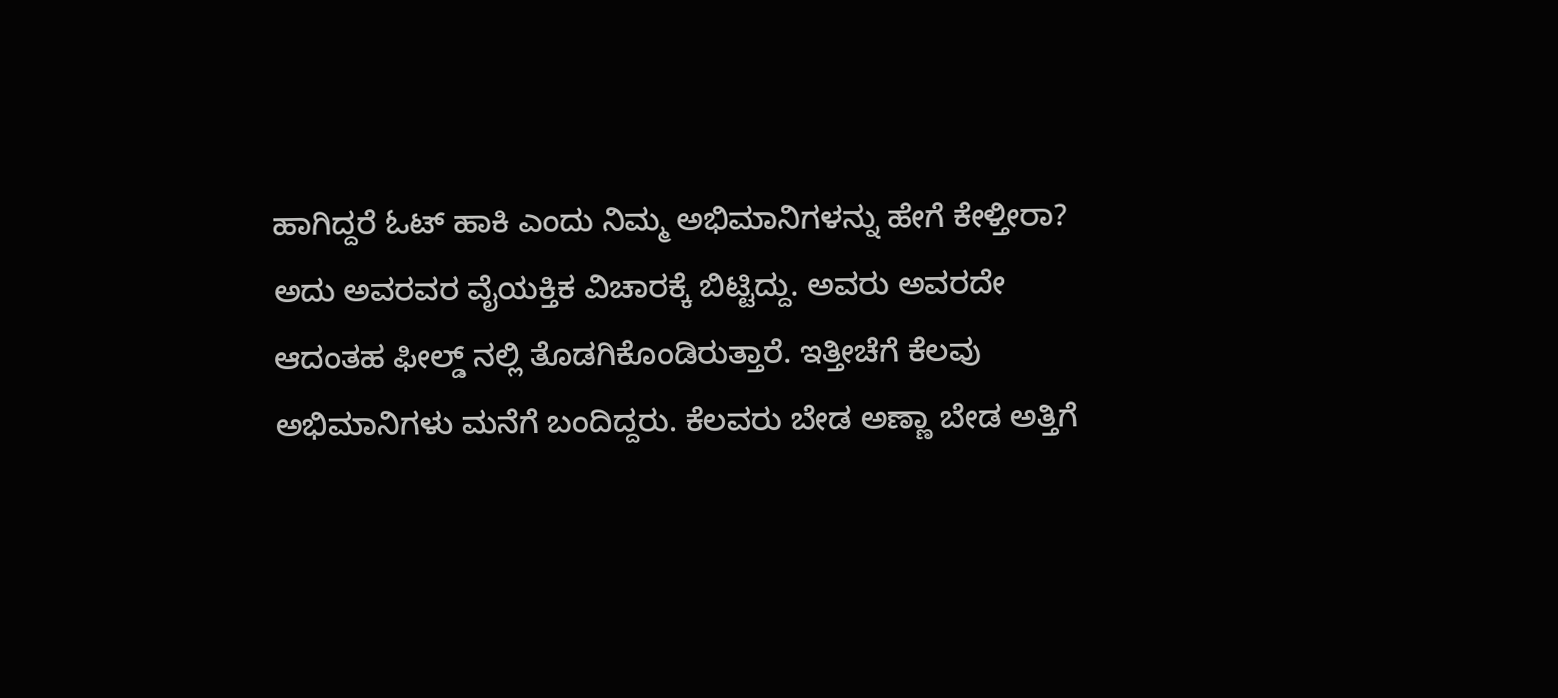ಹಾಗಿದ್ದರೆ ಓಟ್ ಹಾಕಿ ಎಂದು ನಿಮ್ಮ ಅಭಿಮಾನಿಗಳನ್ನು ಹೇಗೆ ಕೇಳ್ತೀರಾ?
ಅದು ಅವರವರ ವೈಯಕ್ತಿಕ ವಿಚಾರಕ್ಕೆ ಬಿಟ್ಟಿದ್ದು. ಅವರು ಅವರದೇ ಆದಂತಹ ಫೀಲ್ಡ್ ನಲ್ಲಿ ತೊಡಗಿಕೊಂಡಿರುತ್ತಾರೆ. ಇತ್ತೀಚೆಗೆ ಕೆಲವು ಅಭಿಮಾನಿಗಳು ಮನೆಗೆ ಬಂದಿದ್ದರು. ಕೆಲವರು ಬೇಡ ಅಣ್ಣಾ ಬೇಡ ಅತ್ತಿಗೆ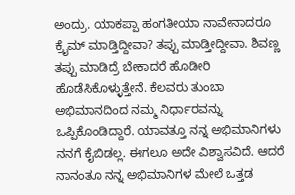ಅಂದ್ರು. ಯಾಕಪ್ಪಾ ಹಂಗತೀಯಾ ನಾವೇನಾದರೂ ಕ್ರೈಮ್ ಮಾಡ್ತಿದ್ದೀವಾ? ತಪ್ಪು ಮಾಡ್ತೀದ್ದೀವಾ. ಶಿವಣ್ಣ ತಪ್ಪು ಮಾಡಿದ್ರೆ ಬೇಕಾದರೆ ಹೊಡೀರಿ ಹೊಡೆಸಿಕೊಳ್ಳುತ್ತೇನೆ. ಕೆಲವರು ತುಂಬಾ ಅಭಿಮಾನದಿಂದ ನಮ್ಮ ನಿರ್ಧಾರವನ್ನು ಒಪ್ಪಿಕೊಂಡಿದ್ದಾರೆ. ಯಾವತ್ತೂ ನನ್ನ ಅಭಿಮಾನಿಗಳು ನನಗೆ ಕೈಬಿಡಲ್ಲ. ಈಗಲೂ ಅದೇ ವಿಶ್ವಾಸವಿದೆ. ಆದರೆ ನಾನಂತೂ ನನ್ನ ಅಭಿಮಾನಿಗಳ ಮೇಲೆ ಒತ್ತಡ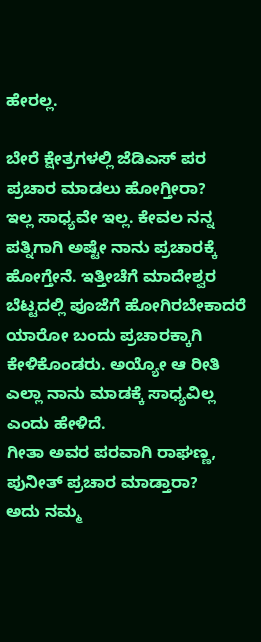ಹೇರಲ್ಲ.

ಬೇರೆ ಕ್ಷೇತ್ರಗಳಲ್ಲಿ ಜೆಡಿಎಸ್ ಪರ ಪ್ರಚಾರ ಮಾಡಲು ಹೋಗ್ತೀರಾ?
ಇಲ್ಲ ಸಾಧ್ಯವೇ ಇಲ್ಲ. ಕೇವಲ ನನ್ನ ಪತ್ನಿಗಾಗಿ ಅಷ್ಟೇ ನಾನು ಪ್ರಚಾರಕ್ಕೆ ಹೋಗ್ತೇನೆ. ಇತ್ತೀಚೆಗೆ ಮಾದೇಶ್ವರ ಬೆಟ್ಟದಲ್ಲಿ ಪೂಜೆಗೆ ಹೋಗಿರಬೇಕಾದರೆ ಯಾರೋ ಬಂದು ಪ್ರಚಾರಕ್ಕಾಗಿ ಕೇಳಿಕೊಂಡರು. ಅಯ್ಯೋ ಆ ರೀತಿ ಎಲ್ಲಾ ನಾನು ಮಾಡಕ್ಕೆ ಸಾಧ್ಯವಿಲ್ಲ ಎಂದು ಹೇಳಿದೆ.
ಗೀತಾ ಅವರ ಪರವಾಗಿ ರಾಘಣ್ಣ, ಪುನೀತ್ ಪ್ರಚಾರ ಮಾಡ್ತಾರಾ?
ಅದು ನಮ್ಮ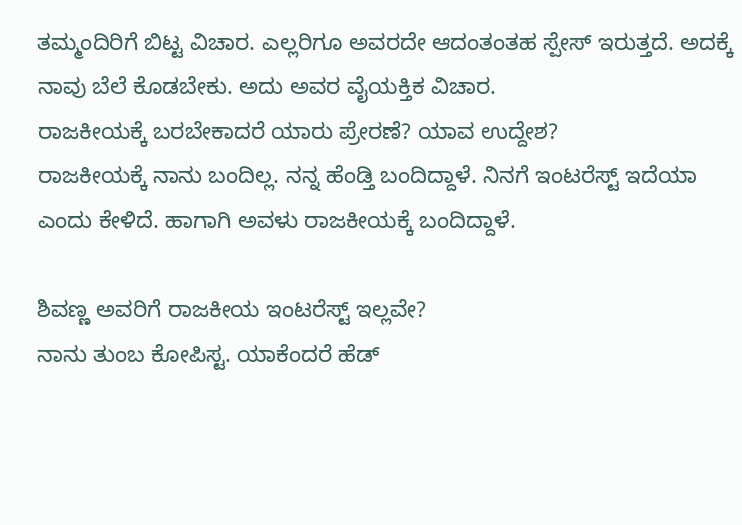ತಮ್ಮಂದಿರಿಗೆ ಬಿಟ್ಟ ವಿಚಾರ. ಎಲ್ಲರಿಗೂ ಅವರದೇ ಆದಂತಂತಹ ಸ್ಪೇಸ್ ಇರುತ್ತದೆ. ಅದಕ್ಕೆ ನಾವು ಬೆಲೆ ಕೊಡಬೇಕು. ಅದು ಅವರ ವೈಯಕ್ತಿಕ ವಿಚಾರ.
ರಾಜಕೀಯಕ್ಕೆ ಬರಬೇಕಾದರೆ ಯಾರು ಪ್ರೇರಣೆ? ಯಾವ ಉದ್ದೇಶ?
ರಾಜಕೀಯಕ್ಕೆ ನಾನು ಬಂದಿಲ್ಲ. ನನ್ನ ಹೆಂಡ್ತಿ ಬಂದಿದ್ದಾಳೆ. ನಿನಗೆ ಇಂಟರೆಸ್ಟ್ ಇದೆಯಾ ಎಂದು ಕೇಳಿದೆ. ಹಾಗಾಗಿ ಅವಳು ರಾಜಕೀಯಕ್ಕೆ ಬಂದಿದ್ದಾಳೆ.

ಶಿವಣ್ಣ ಅವರಿಗೆ ರಾಜಕೀಯ ಇಂಟರೆಸ್ಟ್ ಇಲ್ಲವೇ?
ನಾನು ತುಂಬ ಕೋಪಿಸ್ಟ. ಯಾಕೆಂದರೆ ಹೆಡ್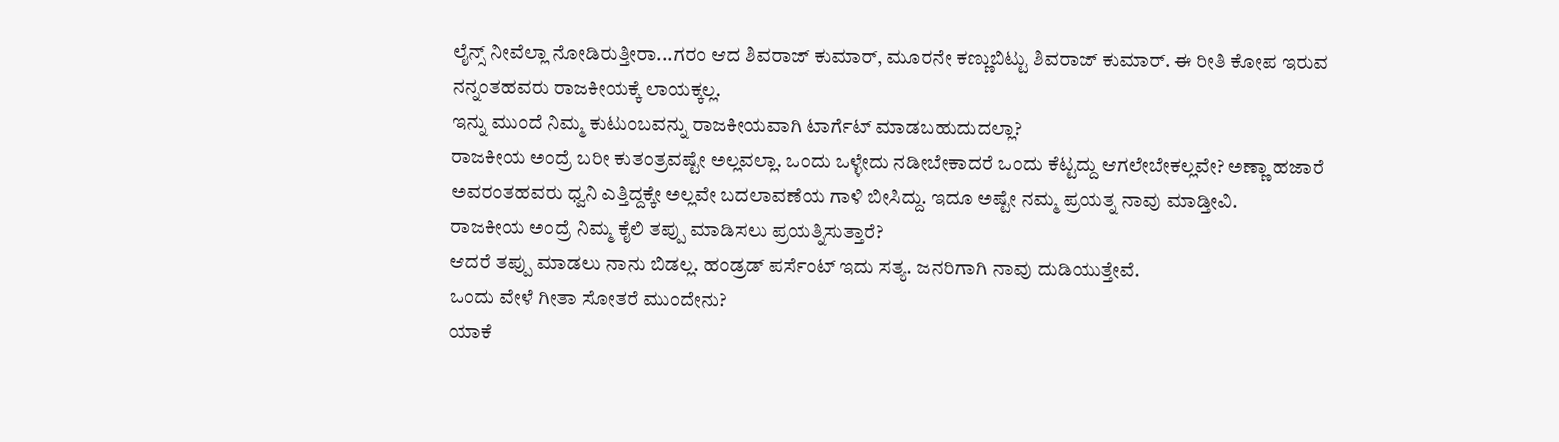ಲೈನ್ಸ್ ನೀವೆಲ್ಲಾ ನೋಡಿರುತ್ತೀರಾ...ಗರಂ ಆದ ಶಿವರಾಜ್ ಕುಮಾರ್, ಮೂರನೇ ಕಣ್ಣುಬಿಟ್ಟು ಶಿವರಾಜ್ ಕುಮಾರ್. ಈ ರೀತಿ ಕೋಪ ಇರುವ ನನ್ನಂತಹವರು ರಾಜಕೀಯಕ್ಕೆ ಲಾಯಕ್ಕಲ್ಲ.
ಇನ್ನು ಮುಂದೆ ನಿಮ್ಮ ಕುಟುಂಬವನ್ನು ರಾಜಕೀಯವಾಗಿ ಟಾರ್ಗೆಟ್ ಮಾಡಬಹುದುದಲ್ಲಾ?
ರಾಜಕೀಯ ಅಂದ್ರೆ ಬರೀ ಕುತಂತ್ರವಷ್ಟೇ ಅಲ್ಲವಲ್ಲಾ. ಒಂದು ಒಳ್ಳೇದು ನಡೀಬೇಕಾದರೆ ಒಂದು ಕೆಟ್ಟದ್ದು ಆಗಲೇಬೇಕಲ್ಲವೇ? ಅಣ್ಣಾ ಹಜಾರೆ ಅವರಂತಹವರು ಧ್ವನಿ ಎತ್ತಿದ್ದಕ್ಕೇ ಅಲ್ಲವೇ ಬದಲಾವಣೆಯ ಗಾಳಿ ಬೀಸಿದ್ದು. ಇದೂ ಅಷ್ಟೇ ನಮ್ಮ ಪ್ರಯತ್ನ ನಾವು ಮಾಡ್ತೀವಿ.
ರಾಜಕೀಯ ಅಂದ್ರೆ ನಿಮ್ಮ ಕೈಲಿ ತಪ್ಪು ಮಾಡಿಸಲು ಪ್ರಯತ್ನಿಸುತ್ತಾರೆ?
ಆದರೆ ತಪ್ಪು ಮಾಡಲು ನಾನು ಬಿಡಲ್ಲ. ಹಂಡ್ರಡ್ ಪರ್ಸೆಂಟ್ ಇದು ಸತ್ಯ. ಜನರಿಗಾಗಿ ನಾವು ದುಡಿಯುತ್ತೇವೆ.
ಒಂದು ವೇಳೆ ಗೀತಾ ಸೋತರೆ ಮುಂದೇನು?
ಯಾಕೆ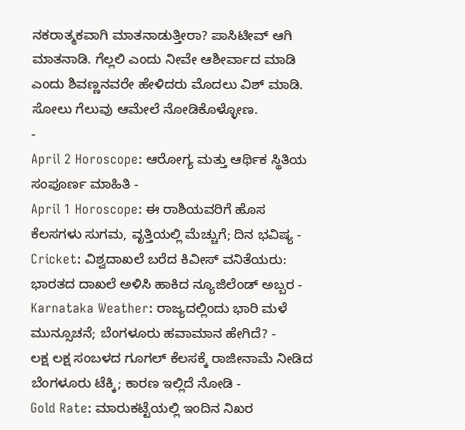ನಕರಾತ್ಮಕವಾಗಿ ಮಾತನಾಡುತ್ತೀರಾ? ಪಾಸಿಟೀವ್ ಆಗಿ ಮಾತನಾಡಿ. ಗೆಲ್ಲಲಿ ಎಂದು ನೀವೇ ಆಶೀರ್ವಾದ ಮಾಡಿ ಎಂದು ಶಿವಣ್ಣನವರೇ ಹೇಳಿದರು ಮೊದಲು ವಿಶ್ ಮಾಡಿ. ಸೋಲು ಗೆಲುವು ಆಮೇಲೆ ನೋಡಿಕೊಳ್ಳೋಣ.
-
April 2 Horoscope: ಆರೋಗ್ಯ ಮತ್ತು ಆರ್ಥಿಕ ಸ್ಥಿತಿಯ ಸಂಪೂರ್ಣ ಮಾಹಿತಿ -
April 1 Horoscope: ಈ ರಾಶಿಯವರಿಗೆ ಹೊಸ ಕೆಲಸಗಳು ಸುಗಮ, ವೃತ್ತಿಯಲ್ಲಿ ಮೆಚ್ಚುಗೆ; ದಿನ ಭವಿಷ್ಯ -
Cricket: ವಿಶ್ವದಾಖಲೆ ಬರೆದ ಕಿವೀಸ್ ವನಿತೆಯರು: ಭಾರತದ ದಾಖಲೆ ಅಳಿಸಿ ಹಾಕಿದ ನ್ಯೂಜಿಲೆಂಡ್ ಅಬ್ಬರ -
Karnataka Weather: ರಾಜ್ಯದಲ್ಲಿಂದು ಭಾರಿ ಮಳೆ ಮುನ್ಸೂಚನೆ; ಬೆಂಗಳೂರು ಹವಾಮಾನ ಹೇಗಿದೆ? -
ಲಕ್ಷ ಲಕ್ಷ ಸಂಬಳದ ಗೂಗಲ್ ಕೆಲಸಕ್ಕೆ ರಾಜೀನಾಮೆ ನೀಡಿದ ಬೆಂಗಳೂರು ಟೆಕ್ಕಿ; ಕಾರಣ ಇಲ್ಲಿದೆ ನೋಡಿ -
Gold Rate: ಮಾರುಕಟ್ಟೆಯಲ್ಲಿ ಇಂದಿನ ನಿಖರ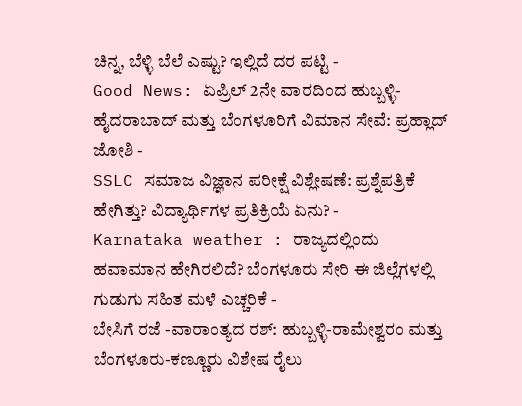ಚಿನ್ನ, ಬೆಳ್ಳಿ ಬೆಲೆ ಎಷ್ಟು? ಇಲ್ಲಿದೆ ದರ ಪಟ್ಟಿ -
Good News: ಏಪ್ರಿಲ್ 2ನೇ ವಾರದಿಂದ ಹುಬ್ಬಳ್ಳಿ-ಹೈದರಾಬಾದ್ ಮತ್ತು ಬೆಂಗಳೂರಿಗೆ ವಿಮಾನ ಸೇವೆ: ಪ್ರಹ್ಲಾದ್ ಜೋಶಿ -
SSLC ಸಮಾಜ ವಿಜ್ಞಾನ ಪರೀಕ್ಷೆ ವಿಶ್ಲೇಷಣೆ: ಪ್ರಶ್ನೆಪತ್ರಿಕೆ ಹೇಗಿತ್ತು? ವಿದ್ಯಾರ್ಥಿಗಳ ಪ್ರತಿಕ್ರಿಯೆ ಏನು? -
Karnataka weather : ರಾಜ್ಯದಲ್ಲಿಂದು ಹವಾಮಾನ ಹೇಗಿರಲಿದೆ? ಬೆಂಗಳೂರು ಸೇರಿ ಈ ಜಿಲ್ಲೆಗಳಲ್ಲಿ ಗುಡುಗು ಸಹಿತ ಮಳೆ ಎಚ್ಚರಿಕೆ -
ಬೇಸಿಗೆ ರಜೆ -ವಾರಾಂತ್ಯದ ರಶ್: ಹುಬ್ಬಳ್ಳಿ-ರಾಮೇಶ್ವರಂ ಮತ್ತು ಬೆಂಗಳೂರು-ಕಣ್ಣೂರು ವಿಶೇಷ ರೈಲು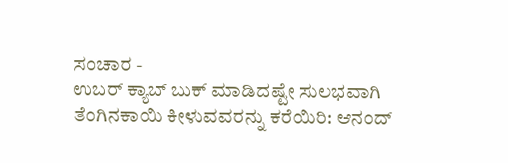ಸಂಚಾರ -
ಉಬರ್ ಕ್ಯಾಬ್ ಬುಕ್ ಮಾಡಿದಷ್ಟೇ ಸುಲಭವಾಗಿ ತೆಂಗಿನಕಾಯಿ ಕೀಳುವವರನ್ನು ಕರೆಯಿರಿ: ಆನಂದ್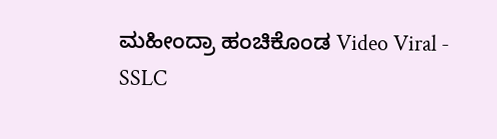ಮಹೀಂದ್ರಾ ಹಂಚಿಕೊಂಡ Video Viral -
SSLC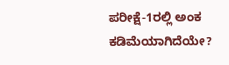ಪರೀಕ್ಷೆ-1ರಲ್ಲಿ ಅಂಕ ಕಡಿಮೆಯಾಗಿದೆಯೇ?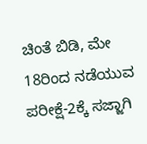ಚಿಂತೆ ಬಿಡಿ, ಮೇ 18ರಿಂದ ನಡೆಯುವ ಪರೀಕ್ಷೆ-2ಕ್ಕೆ ಸಜ್ಜಾಗಿ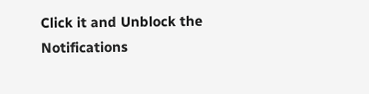Click it and Unblock the Notifications